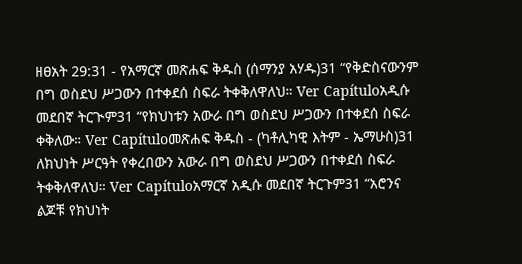ዘፀአት 29:31 - የአማርኛ መጽሐፍ ቅዱስ (ሰማንያ አሃዱ)31 “የቅድስናውንም በግ ወስደህ ሥጋውን በተቀደሰ ስፍራ ትቀቅለዋለህ። Ver Capítuloአዲሱ መደበኛ ትርጒም31 “የክህነቱን አውራ በግ ወስደህ ሥጋውን በተቀደሰ ስፍራ ቀቅለው። Ver Capítuloመጽሐፍ ቅዱስ - (ካቶሊካዊ እትም - ኤማሁስ)31 ለክህነት ሥርዓት የቀረበውን አውራ በግ ወስደህ ሥጋውን በተቀደሰ ስፍራ ትቀቅለዋለህ። Ver Capítuloአማርኛ አዲሱ መደበኛ ትርጉም31 “አሮንና ልጆቹ የክህነት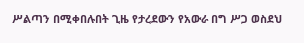ሥልጣን በሚቀበሉበት ጊዜ የታረደውን የአውራ በግ ሥጋ ወስደህ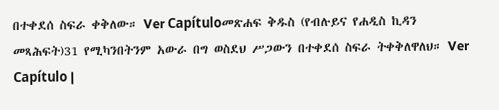በተቀደሰ ስፍራ ቀቅለው። Ver Capítuloመጽሐፍ ቅዱስ (የብሉይና የሐዲስ ኪዳን መጻሕፍት)31 የሚካንበትንም አውራ በግ ወስደህ ሥጋውን በተቀደሰ ስፍራ ትቀቅለዋለህ። Ver Capítulo |